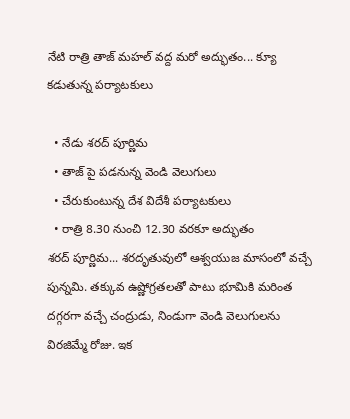నేటి రాత్రి తాజ్ మహల్ వద్ద మరో అద్భుతం... క్యూ కడుతున్న పర్యాటకులు

  • నేడు శరద్ పూర్ణిమ
  • తాజ్ పై పడనున్న వెండి వెలుగులు
  • చేరుకుంటున్న దేశ విదేశీ పర్యాటకులు
  • రాత్రి 8.30 నుంచి 12.30 వరకూ అద్భుతం
శరద్ పూర్ణిమ... శరదృతువులో ఆశ్వయుజ మాసంలో వచ్చే పున్నమి. తక్కువ ఉష్ణోగ్రతలతో పాటు భూమికి మరింత దగ్గరగా వచ్చే చంద్రుడు, నిండుగా వెండి వెలుగులను విరజిమ్మే రోజు. ఇక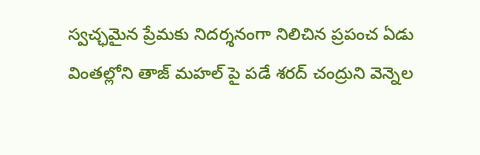స్వచ్ఛమైన ప్రేమకు నిదర్శనంగా నిలిచిన ప్రపంచ ఏడు వింతల్లోని తాజ్ మహల్ పై పడే శరద్ చంద్రుని వెన్నెల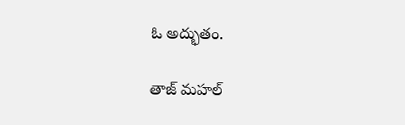ఓ అద్భుతం.

తాజ్ మహల్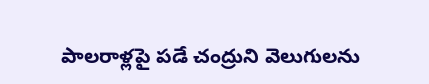పాలరాళ్లపై పడే చంద్రుని వెలుగులను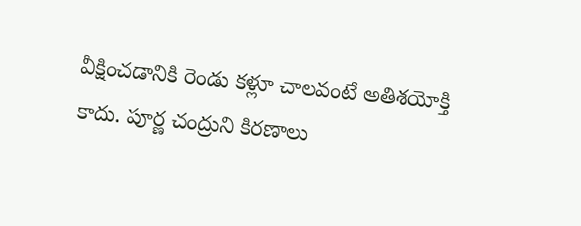వీక్షించడానికి రెండు కళ్లూ చాలవంటే అతిశయోక్తి కాదు. పూర్ణ చంద్రుని కిరణాలు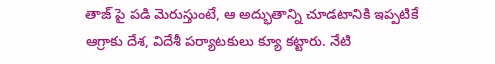తాజ్ పై పడి మెరుస్తుంటే, ఆ అద్భుతాన్ని చూడటానికి ఇప్పటికే ఆగ్రాకు దేశ, విదేశీ పర్యాటకులు క్యూ కట్టారు. నేటి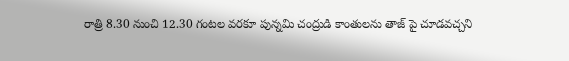రాత్రి 8.30 నుంచి 12.30 గంటల వరకూ పున్నమి చంద్రుడి కాంతులను తాజ్ పై చూడవచ్చని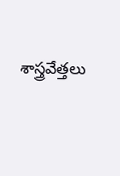శాస్త్రవేత్తలు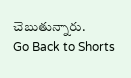చెబుతున్నారు.
Go Back to Shorts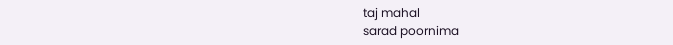taj mahal
sarad poornima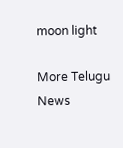moon light

More Telugu News